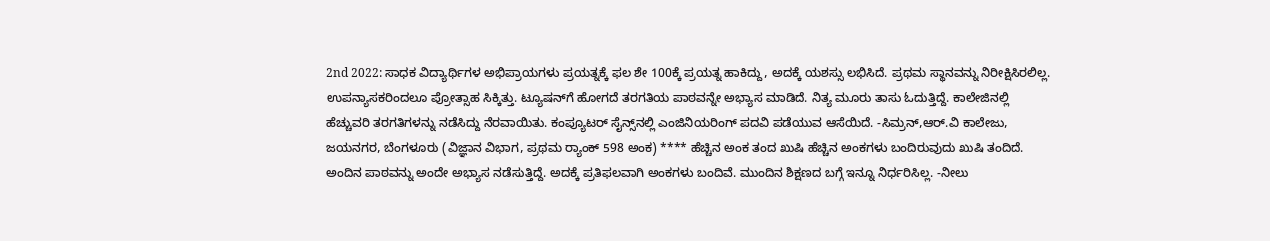2nd 2022: ಸಾಧಕ ವಿದ್ಯಾರ್ಥಿಗಳ ಅಭಿಪ್ರಾಯಗಳು ಪ್ರಯತ್ನಕ್ಕೆ ಫಲ ಶೇ 100ಕ್ಕೆ ಪ್ರಯತ್ನ ಹಾಕಿದ್ದು, ಅದಕ್ಕೆ ಯಶಸ್ಸು ಲಭಿಸಿದೆ. ಪ್ರಥಮ ಸ್ಥಾನವನ್ನು ನಿರೀಕ್ಷಿಸಿರಲಿಲ್ಲ. ಉಪನ್ಯಾಸಕರಿಂದಲೂ ಪ್ರೋತ್ಸಾಹ ಸಿಕ್ಕಿತ್ತು. ಟ್ಯೂಷನ್‌ಗೆ ಹೋಗದೆ ತರಗತಿಯ ಪಾಠವನ್ನೇ ಅಭ್ಯಾಸ ಮಾಡಿದೆ. ನಿತ್ಯ ಮೂರು ತಾಸು ಓದುತ್ತಿದ್ದೆ. ಕಾಲೇಜಿನಲ್ಲಿ ಹೆಚ್ಚುವರಿ ತರಗತಿಗಳನ್ನು ನಡೆಸಿದ್ದು ನೆರವಾಯಿತು. ಕಂಪ್ಯೂಟರ್‌ ಸೈನ್ಸ್‌ನಲ್ಲಿ ಎಂಜಿನಿಯರಿಂಗ್‌ ಪದವಿ ಪಡೆಯುವ ಆಸೆಯಿದೆ. -ಸಿಮ್ರನ್‌,ಆರ್‌.ವಿ ಕಾಲೇಜು, ಜಯನಗರ, ಬೆಂಗಳೂರು (ವಿಜ್ಞಾನ ವಿಭಾಗ, ಪ್ರಥಮ ರ‍್ಯಾಂಕ್ 598 ಅಂಕ) **** ಹೆಚ್ಚಿನ ಅಂಕ ತಂದ ಖುಷಿ ಹೆಚ್ಚಿನ ಅಂಕಗಳು ಬಂದಿರುವುದು ಖುಷಿ ತಂದಿದೆ. ಅಂದಿನ ಪಾಠವನ್ನು ಅಂದೇ ಅಭ್ಯಾಸ ನಡೆಸುತ್ತಿದ್ದೆ. ಅದಕ್ಕೆ ಪ್ರತಿಫಲವಾಗಿ ಅಂಕಗಳು ಬಂದಿವೆ. ಮುಂದಿನ ಶಿಕ್ಷಣದ ಬಗ್ಗೆ ಇನ್ನೂ ನಿರ್ಧರಿಸಿಲ್ಲ. -ನೀಲು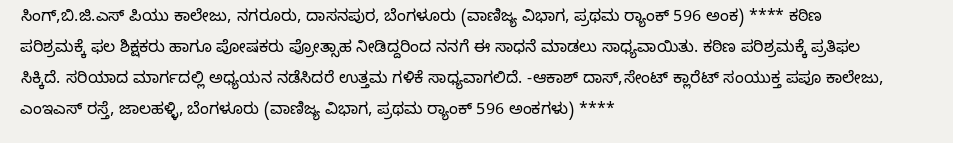ಸಿಂಗ್‌,ಬಿ.ಜಿ.ಎಸ್‌ ಪಿಯು ಕಾಲೇಜು, ನಗರೂರು, ದಾಸನಪುರ, ಬೆಂಗಳೂರು (ವಾಣಿಜ್ಯ ವಿಭಾಗ, ಪ್ರಥಮ ರ‍್ಯಾಂಕ್ 596 ಅಂಕ) **** ಕಠಿಣ ಪರಿಶ್ರಮಕ್ಕೆ ಫಲ ಶಿಕ್ಷಕರು ಹಾಗೂ ಪೋಷಕರು ಪ್ರೋತ್ಸಾಹ ನೀಡಿದ್ದರಿಂದ ನನಗೆ ಈ ಸಾಧನೆ ಮಾಡಲು ಸಾಧ್ಯವಾಯಿತು. ಕಠಿಣ ಪರಿಶ್ರಮಕ್ಕೆ ಪ್ರತಿಫಲ ಸಿಕ್ಕಿದೆ. ಸರಿಯಾದ ಮಾರ್ಗದಲ್ಲಿ ಅಧ್ಯಯನ ನಡೆಸಿದರೆ ಉತ್ತಮ ಗಳಿಕೆ ಸಾಧ್ಯವಾಗಲಿದೆ. -ಆಕಾಶ್‌ ದಾಸ್‌,ಸೇಂಟ್‌ ಕ್ಲಾರೆಟ್‌ ಸಂಯುಕ್ತ ಪಪೂ ಕಾಲೇಜು, ಎಂಇಎಸ್‌ ರಸ್ತೆ, ಜಾಲಹಳ್ಳಿ, ಬೆಂಗಳೂರು (ವಾಣಿಜ್ಯ ವಿಭಾಗ, ಪ್ರಥಮ ರ‍್ಯಾಂಕ್ 596 ಅಂಕಗಳು) ****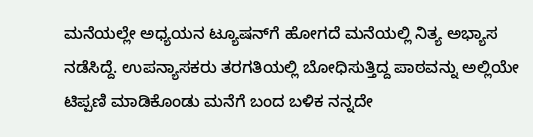ಮನೆಯಲ್ಲೇ ಅಧ್ಯಯನ ಟ್ಯೂಷನ್‌ಗೆ ಹೋಗದೆ ಮನೆಯಲ್ಲಿ ನಿತ್ಯ ಅಭ್ಯಾಸ ನಡೆಸಿದ್ದೆ. ಉಪನ್ಯಾಸಕರು ತರಗತಿಯಲ್ಲಿ ಬೋಧಿಸುತ್ತಿದ್ದ ಪಾಠವನ್ನು ಅಲ್ಲಿಯೇ ಟಿಪ್ಪಣಿ ಮಾಡಿಕೊಂಡು ಮನೆಗೆ ಬಂದ ಬಳಿಕ ನನ್ನದೇ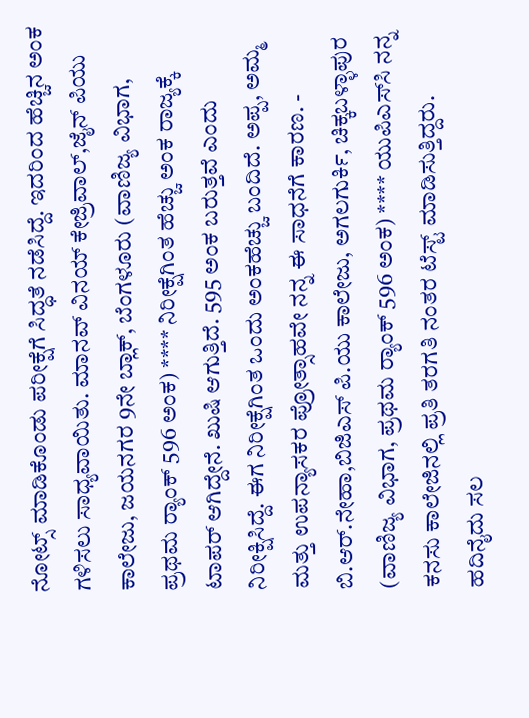ನೋಟ್ಸ್‌ ಮಾಡಿಕೊಂಡು ಪರೀಕ್ಷೆಗೆ ಸಿದ್ಧತೆ ನಡೆಸಿದ್ದೆ. ಇದರಿಂದ ಹೆಚ್ಚಿನ ಅಂಕ ಗಳಿಸಲು ಸಾಧ್ಯವಾಯಿತು. ಮಾನವ್‌ ವಿನಯ್‌ ಕೇಜ್ರಿವಾಲ್‌,ಜೈನ್‌ ಪಿಯು ಕಾಲೇಜು, ಜಯನಗರ 9ನೇ ಬ್ಲಾಕ್‌, ಬೆಂಗಳೂರು (ವಾಣಿಜ್ಯ ವಿಭಾಗ, ಪ್ರಥಮ ರ‍್ಯಾಂಕ್ 596 ಅಂಕ) **** ನಿರೀಕ್ಷೆಗಿಂತ ಹೆಚ್ಚು ಅಂಕ ರಾಜ್ಯಕ್ಕೆ ಟಾಪರ್ ಆಗಿದ್ದೇನೆ. ಖುಷಿ ಆಗುತ್ತಿದೆ. 595 ಅಂಕ ಬರುತ್ತವೆ ಎಂದು ನಿರೀಕ್ಷಿಸಿದ್ದೆ. ಈಗ ನಿರೀಕ್ಷೆಗಿಂತ ಒಂದು ಅಂಕಹೆಚ್ಚು ಬಂದಿದೆ. ಅಪ್ಪ, ಅಮ್ಮ ಮತ್ತು ಉಪನ್ಯಾಸಕರ ಪ್ರೋತ್ಸಾಹವೇ ನನ್ನ ಈ ಸಾಧನೆಗೆ ಕಾರಣ. - ಬಿ.ಆರ್.ನೇಹಾ,ಬಿಜಿಎಸ್ ಪಿ.ಯು ಕಾಲೇಜು, ಅಗಲಗುರ್ಕಿ, ಚಿಕ್ಕಬಳ್ಳಾಪುರ (ವಾಣಿಜ್ಯ ವಿಭಾಗ, ಪ್ರಥಮ ರ‍್ಯಾಂಕ್ 596 ಅಂಕ) **** ಯುಪಿಎಸ್‌ಸಿ ನನ್ನ ಕನಸು ಕಾಲೇಜಿನಲ್ಲಿ ಪ್ರತಿ ತರಗತಿ ನಂತರ ಟೆಸ್ಟ್‌ ಮಾಡಿಸುತ್ತಿದ್ದರು. ಹದಿನೈದು ಸಲ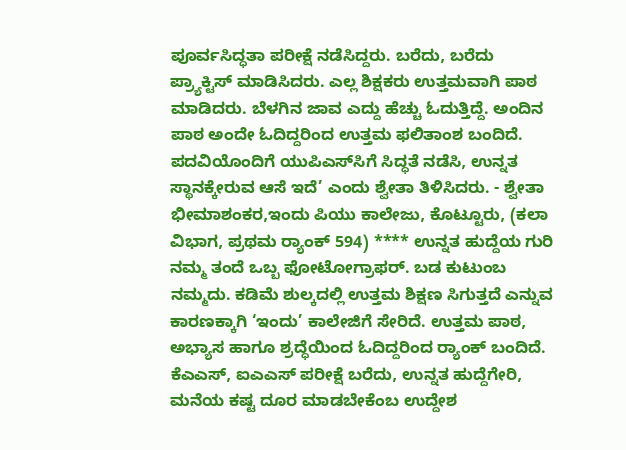ಪೂರ್ವಸಿದ್ಧತಾ ಪರೀಕ್ಷೆ ನಡೆಸಿದ್ದರು. ಬರೆದು, ಬರೆದು ಪ್ರ್ಯಾಕ್ಟಿಸ್‌ ಮಾಡಿಸಿದರು. ಎಲ್ಲ ಶಿಕ್ಷಕರು ಉತ್ತಮವಾಗಿ ಪಾಠ ಮಾಡಿದರು. ಬೆಳಗಿನ ಜಾವ ಎದ್ದು ಹೆಚ್ಚು ಓದುತ್ತಿದ್ದೆ. ಅಂದಿನ ಪಾಠ ಅಂದೇ ಓದಿದ್ದರಿಂದ ಉತ್ತಮ ಫಲಿತಾಂಶ ಬಂದಿದೆ. ಪದವಿಯೊಂದಿಗೆ ಯುಪಿಎಸ್‌ಸಿಗೆ ಸಿದ್ಧತೆ ನಡೆಸಿ, ಉನ್ನತ ಸ್ಥಾನಕ್ಕೇರುವ ಆಸೆ ಇದೆ’ ಎಂದು ಶ್ವೇತಾ ತಿಳಿಸಿದರು. - ಶ್ವೇತಾ ಭೀಮಾಶಂಕರ,ಇಂದು ಪಿಯು ಕಾಲೇಜು, ಕೊಟ್ಟೂರು, (ಕಲಾ ವಿಭಾಗ, ಪ್ರಥಮ ರ‍್ಯಾಂಕ್ 594) **** ಉನ್ನತ ಹುದ್ದೆಯ ಗುರಿ ನಮ್ಮ ತಂದೆ ಒಬ್ಬ ಫೋಟೋಗ್ರಾಫರ್‌. ಬಡ ಕುಟುಂಬ ನಮ್ಮದು. ಕಡಿಮೆ ಶುಲ್ಕದಲ್ಲಿ ಉತ್ತಮ ಶಿಕ್ಷಣ ಸಿಗುತ್ತದೆ ಎನ್ನುವ ಕಾರಣಕ್ಕಾಗಿ ‘ಇಂದು’ ಕಾಲೇಜಿಗೆ ಸೇರಿದೆ. ಉತ್ತಮ ಪಾಠ, ಅಭ್ಯಾಸ ಹಾಗೂ ಶ್ರದ್ಧೆಯಿಂದ ಓದಿದ್ದರಿಂದ ರ್‍ಯಾಂಕ್‌ ಬಂದಿದೆ. ಕೆಎಎಸ್‌, ಐಎಎಸ್‌ ಪರೀಕ್ಷೆ ಬರೆದು, ಉನ್ನತ ಹುದ್ದೆಗೇರಿ, ಮನೆಯ ಕಷ್ಟ ದೂರ ಮಾಡಬೇಕೆಂಬ ಉದ್ದೇಶ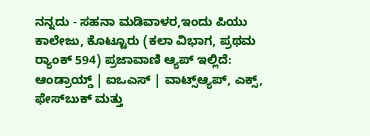ನನ್ನದು - ಸಹನಾ ಮಡಿವಾಳರ,ಇಂದು ಪಿಯು ಕಾಲೇಜು, ಕೊಟ್ಟೂರು (ಕಲಾ ವಿಭಾಗ, ಪ್ರಥಮ ರ‍್ಯಾಂಕ್ 594) ಪ್ರಜಾವಾಣಿ ಆ್ಯಪ್ ಇಲ್ಲಿದೆ: ಆಂಡ್ರಾಯ್ಡ್ | ಐಒಎಸ್ | ವಾಟ್ಸ್ಆ್ಯಪ್, ಎಕ್ಸ್, ಫೇಸ್‌ಬುಕ್ ಮತ್ತು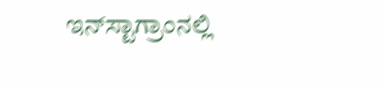ಇನ್‌ಸ್ಟಾಗ್ರಾಂನಲ್ಲಿ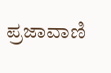ಪ್ರಜಾವಾಣಿ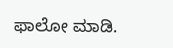ಫಾಲೋ ಮಾಡಿ.